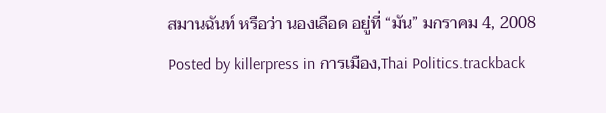สมานฉันท์ หรือว่า นองเลือด อยู่ที่ “มัน” มกราคม 4, 2008
Posted by killerpress in การเมือง,Thai Politics.trackback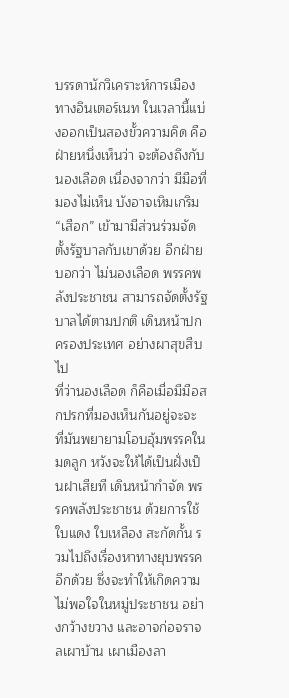บรรดานักวิเคราะห์การเมืองทางอินเตอร์เนท ในเวลานี้แบ่งออกเป็นสองขั้วความคิด คือฝ่ายหนึ่งเห็นว่า จะต้องถึงกับนองเลือด เนื่องจากว่า มีมือที่มองไม่เห็น บังอาจเหิมเกริม “เสือก” เข้ามามีส่วนร่วมจัดตั้งรัฐบาลกับเขาด้วย อีกฝ่ายบอกว่า ไม่นองเลือด พรรคพลังประชาชน สามารถจัดตั้งรัฐบาลได้ตามปกติ เดินหน้าปกครองประเทศ อย่างผาสุขสืบไป
ที่ว่านองเลือด ก็คือเมื่อมีมือสกปรกที่มองเห็นกันอยู่จะจะ ที่มันพยายามโอบอุ้มพรรคในมดลูก หวังจะให้ได้เป็นฝั่งเป็นฝาเสียที เดินหน้ากำจัด พรรคพลังประชาชน ด้วยการใช้ใบแดง ใบเหลือง สะกัดกั้น รวมไปถึงเรื่องหาทางยุบพรรคอีกด้วย ซึ่งจะทำให้เกิดความไม่พอใจในหมู่ประชาชน อย่างกว้างขวาง และอาจก่อจราจลเผาบ้าน เผาเมืองลา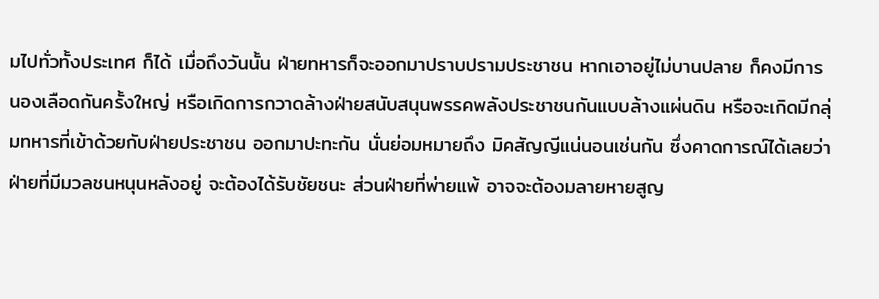มไปทั่วทั้งประเทศ ก็ได้ เมื่อถึงวันนั้น ฝ่ายทหารก็จะออกมาปราบปรามประชาชน หากเอาอยู่ไม่บานปลาย ก็คงมีการนองเลือดกันครั้งใหญ่ หรือเกิดการกวาดล้างฝ่ายสนับสนุนพรรคพลังประชาชนกันแบบล้างแผ่นดิน หรือจะเกิดมีกลุ่มทหารที่เข้าด้วยกับฝ่ายประชาชน ออกมาปะทะกัน นั่นย่อมหมายถึง มิคสัญญีแน่นอนเช่นกัน ซึ่งคาดการณ์ได้เลยว่า ฝ่ายที่มีมวลชนหนุนหลังอยู่ จะต้องได้รับชัยชนะ ส่วนฝ่ายที่พ่ายแพ้ อาจจะต้องมลายหายสูญ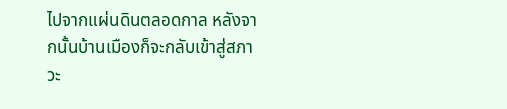ไปจากแผ่นดินตลอดกาล หลังจากนั้นบ้านเมืองก็จะกลับเข้าสู่สภาวะ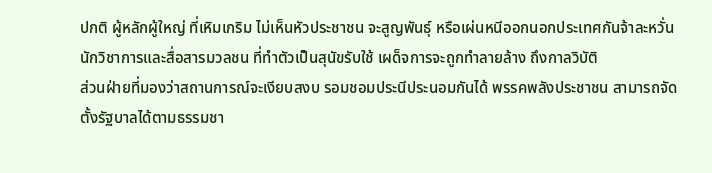ปกติ ผู้หลักผู้ใหญ่ ที่เหิมเกริม ไม่เห็นหัวประชาชน จะสูญพันธุ์ หรือเผ่นหนีออกนอกประเทศกันจ้าละหวั่น นักวิชาการและสื่อสารมวลชน ที่ทำตัวเป็นสุนัขรับใช้ เผด็จการจะถูกทำลายล้าง ถึงกาลวิบัติ
ส่วนฝ่ายที่มองว่าสถานการณ์จะเงียบสงบ รอมชอมประนีประนอมกันได้ พรรคพลังประชาชน สามารถจัดตั้งรัฐบาลได้ตามธรรมชา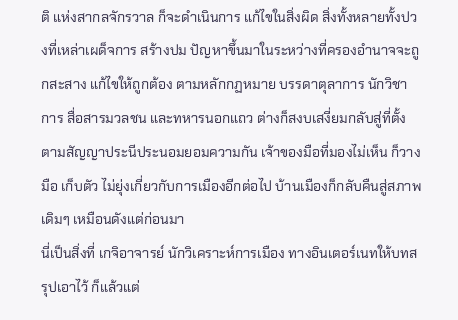ติ แห่งสากลจักรวาล ก็จะดำเนินการ แก้ไขในสิ่งผิด สิ่งทั้งหลายทั้งปวงที่เหล่าเผด็จการ สร้างปม ปัญหาขึ้นมาในระหว่างที่ครองอำนาจจะถูกสะสาง แก้ไขให้ถูกต้อง ตามหลักกฏหมาย บรรดาตุลาการ นักวิชาการ สื่อสารมวลชน และทหารนอกแถว ต่างก็สงบเสงี่ยมกลับสู่ที่ตั้งตามสัญญาประนีประนอมยอมความกัน เจ้าของมือที่มองไม่เห็น ก็วางมือ เก็บตัว ไม่ยุ่งเกี่ยวกับการเมืองอีกต่อไป บ้านเมืองก็กลับคืนสู่สภาพเดิมๆ เหมือนดังแต่ก่อนมา
นี่เป็นสิ่งที่ เกจิอาจารย์ นักวิเคราะห์การเมือง ทางอินเตอร์เนทให้บทสรุปเอาไว้ ก็แล้วแต่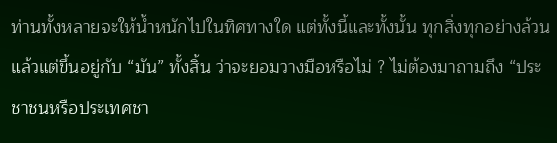ท่านทั้งหลายจะให้น้ำหนักไปในทิศทางใด แต่ทั้งนี้และทั้งนั้น ทุกสิ่งทุกอย่างล้วนแล้วแต่ขึ้นอยู่กับ “มัน” ทั้งสิ้น ว่าจะยอมวางมือหรือไม่ ? ไม่ต้องมาถามถึง “ประชาชนหรือประเทศชา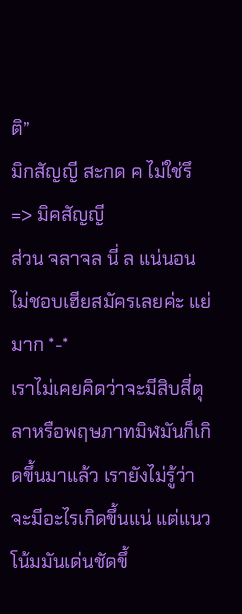ติ”
มิกสัญญี สะกด ค ไม่ใช่รึ => มิคสัญญี
ส่วน จลาจล นี่ ล แน่นอน
ไม่ชอบเฮียสมัครเลยค่ะ แย่มาก *-*
เราไม่เคยคิดว่าจะมีสิบสี่ตุลาหรือพฤษภาทมิฬมันก็เกิดขึ้นมาแล้ว เรายังไม่รู้ว่าจะมีอะไรเกิดขึ้นแน่ แต่แนวโน้มมันเด่นชัดขึ้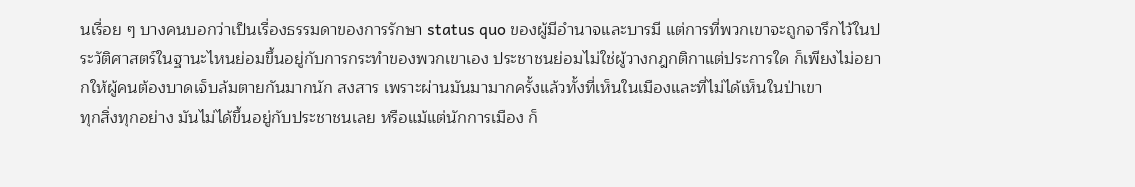นเรื่อย ๆ บางคนบอกว่าเป็นเรื่องธรรมดาของการรักษา status quo ของผู้มีอำนาจและบารมี แต่การที่พวกเขาจะถูกจารึกไว้ในประวัติศาสตร์ในฐานะไหนย่อมขึ้นอยู่กับการกระทำของพวกเขาเอง ประชาชนย่อมไม่ใช่ผู้วางกฎกติกาแต่ประการใด ก็เพียงไม่อยากให้ผู้คนต้องบาดเจ็บล้มตายกันมากนัก สงสาร เพราะผ่านมันมามากครั้งแล้วทั้งที่เห็นในเมืองและที่ไม่ได้เห็นในป่าเขา
ทุกสิ่งทุกอย่าง มันไม่ได้ขึ้นอยู่กับประชาชนเลย หรือแม้แต่นักการเมือง ก็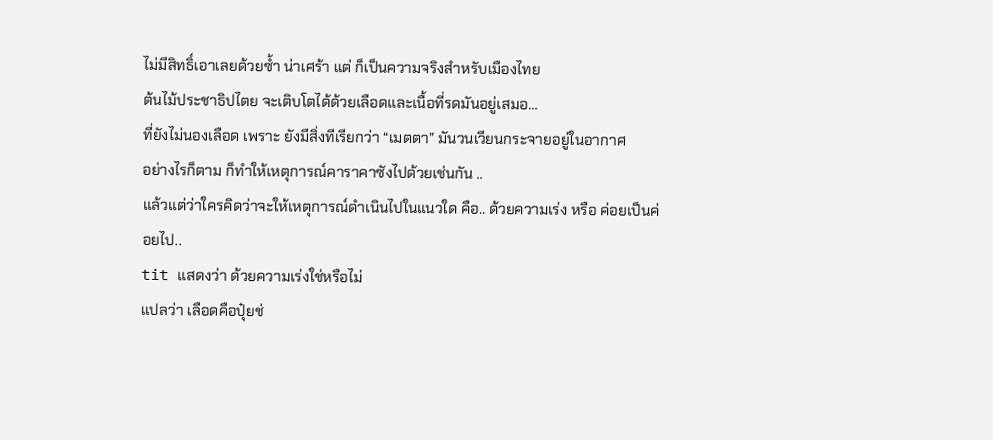ไม่มีสิทธิ์เอาเลยด้วยซ้ำ น่าเศร้า แต่ ก็เป็นความจริงสำหรับเมืองไทย
ต้นไม้ประชาธิปไตย จะเติบโตได้ด้วยเลือดและเนื้อที่รดมันอยู่เสมอ…
ที่ยังไม่นองเลือด เพราะ ยังมีสิ่งทีเรียกว่า “เมตตา” มันวนเวียนกระจายอยู่ในอากาศ
อย่างไรก็ตาม ก็ทำให้เหตุการณ์คาราคาซังไปด้วยเช่นกัน ..
แล้วแต่ว่าใครคิดว่าจะให้เหตุการณ์ดำเนินไปในแนวใด คือ.. ด้วยความเร่ง หรือ ค่อยเป็นค่อยไป..
tit แสดงว่า ด้วยความเร่งใช่หรือไม่
แปลว่า เลือดคือปุ๋ยช่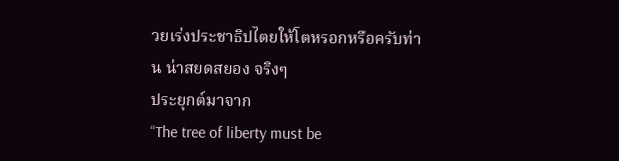วยเร่งประชาธิปไตยให้โตหรอกหรือครับท่าน น่าสยดสยอง จริงๆ
ประยุกต์มาจาก
“The tree of liberty must be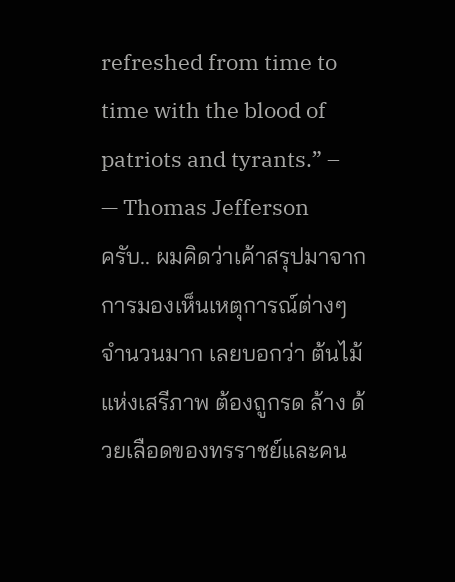refreshed from time to time with the blood of patriots and tyrants.” –
— Thomas Jefferson
ครับ.. ผมคิดว่าเค้าสรุปมาจากการมองเห็นเหตุการณ์ต่างๆ จำนวนมาก เลยบอกว่า ต้นไม้แห่งเสรีภาพ ต้องถูกรด ล้าง ด้วยเลือดของทรราชย์และคน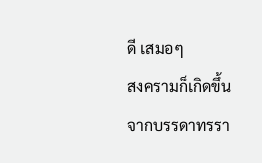ดี เสมอๆ
สงครามก็เกิดขึ้นจากบรรดาทรรา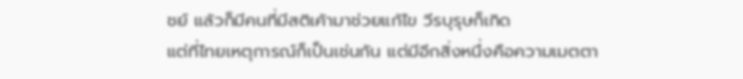ชย์ แล้วก็มีคนที่มีสติเค้ามาช่วยแก้ไข วีรบุรุษก็เกิด
แต่ที่ไทยเหตุการณ์ก็เป็นเช่นกัน แต่มีอีกสิ่งหนึ่งคือความเมตตา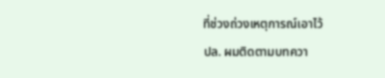ที่ช่วงถ่วงเหตุการณ์เอาไว้
ปล. ผมติดตามบทควา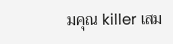มคุณ killer เสม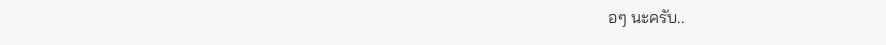อๆ นะครับ..